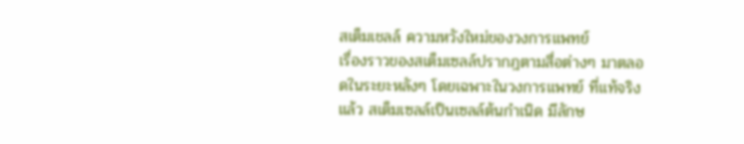สเต็มเชลล์ ความหวังใหม่ของวงการแพทย์
เรื่องราวของสเต็มเซลล์ปรากฎตามสื่อต่างๆ มาตลอดในระยะหลังๆ โดยเฉพาะในวงการแพทย์ ที่แท้จริงแล้ว สเต็มเซลล์เป็นเซลล์ต้นกำเนิด มีลักษ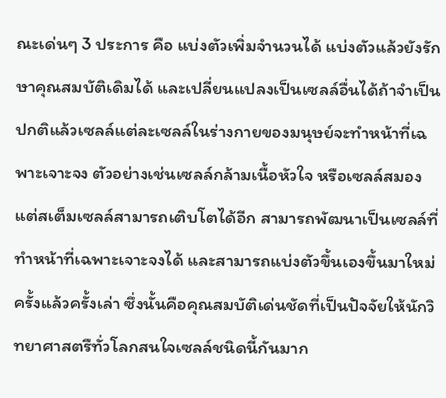ณะเด่นๆ 3 ประการ คือ แบ่งตัวเพิ่มจำนวนได้ แบ่งตัวแล้วยังรักษาคุณสมบัติเดิมได้ และเปลี่ยนแปลงเป็นเซลล์อื่นได้ถ้าจำเป็น
ปกติแล้วเซลล์แต่ละเซลล์ในร่างกายของมนุษย์จะทำหน้าที่เฉพาะเจาะจง ตัวอย่างเช่นเซลล์กล้ามเนื้อหัวใจ หรือเซลล์สมอง แต่สเต็มเซลล์สามารถเติบโตได้อีก สามารถพัฒนาเป็นเซลล์ที่ทำหน้าที่เฉพาะเจาะจงได้ และสามารถแบ่งตัวขึ้นเองขึ้นมาใหม่ครั้งแล้วครั้งเล่า ซึ่งนั้นคือคุณสมบัติเด่นชัดที่เป็นปัจจัยให้นักวิทยาศาสตรืทั่วโลกสนใจเซลล์ชนิดนี้กันมาก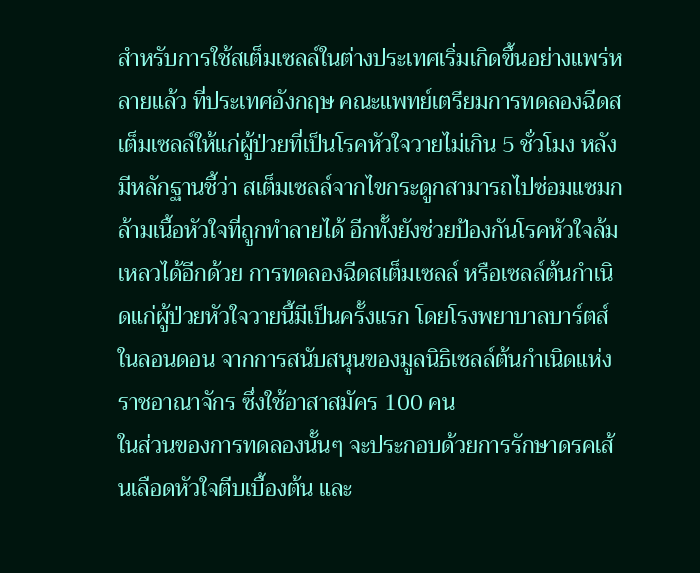สำหรับการใช้สเต็มเซลล์ในต่างประเทศเริ่มเกิดขึ้นอย่างแพร่หลายแล้ว ที่ประเทศอังกฤษ คณะแพทย์เตรียมการทดลองฉีดสเต็มเซลล์ให้แก่ผู้ป่วยที่เป็นโรคหัวใจวายไม่เกิน 5 ชั่วโมง หลังมีหลักฐานชี้ว่า สเต็มเซลล์จากไขกระดูกสามารถไปซ่อมแซมกล้ามเนื้อหัวใจที่ถูกทำลายได้ อีกทั้งยังช่วยป้องกันโรคหัวใจล้มเหลวได้อีกด้วย การทดลองฉีดสเต็มเซลล์ หรือเซลล์ต้นกำเนิดแก่ผู้ป่วยหัวใจวายนี้มีเป็นครั้งแรก โดยโรงพยาบาลบาร์ตส์ ในลอนดอน จากการสนับสนุนของมูลนิธิเซลล์ต้นกำเนิดแห่งราชอาณาจักร ซึ่งใช้อาสาสมัคร 100 คน
ในส่วนของการทดลองนั้นๆ จะประกอบด้วยการรักษาดรคเส้นเลือดหัวใจตีบเบื้องต้น และ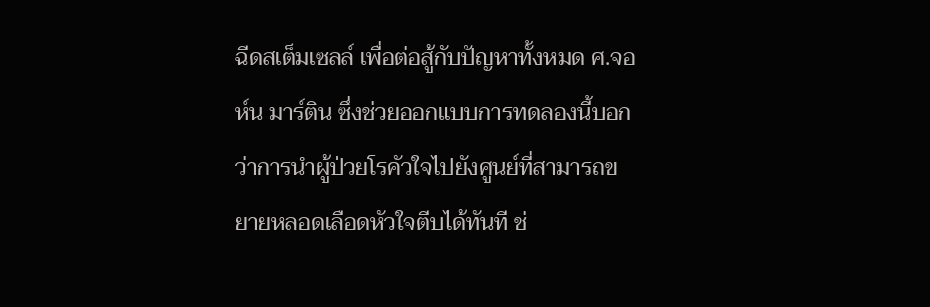ฉีดสเต็มเซลล์ เพื่อต่อสู้กับปัญหาทั้งหมด ศ.จอห์น มาร์ติน ซึ่งช่วยออกแบบการทดลองนี้บอกว่าการนำผู้ป่วยโรคัวใจไปยังศูนย์ที่สามารถขยายหลอดเลือดหัวใจตีบได้ทันที ช่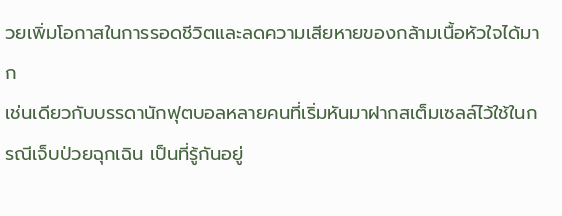วยเพิ่มโอกาสในการรอดชีวิตและลดความเสียหายของกล้ามเนื้อหัวใจได้มาก
เช่นเดียวกับบรรดานักฟุตบอลหลายคนที่เริ่มหันมาฝากสเต็มเซลล์ไว้ใช้ในกรณีเจ็บป่วยฉุกเฉิน เป็นที่รู้กันอยู่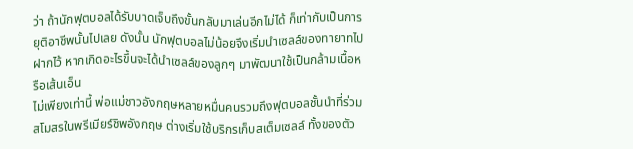ว่า ถ้านักฟุตบอลได้รับบาดเจ็บถึงขั้นกลับมาเล่นอีกไม่ได้ ก็เท่ากับเป็นการยุติอาชีพนั้นไปเลย ดังนั้น นักฟุตบอลไม่น้อยจึงเริ่มนำเซลล์ของทายาทไปฝากไว้ หากเกิดอะไรขึ้นจะได้นำเซลล์ของลูกๆ มาพัฒนาใช้เป็นกล้ามเนื้อหรือเส้นเอ็น
ไม่เพียงเท่านี้ พ่อแม่ชาวอังกฤษหลายหมื่นคนรวมถึงฟุตบอลชั้นนำที่ร่วมสโมสรในพรีเมียร์ชิพอังกฤษ ต่างเริ่มใช้บริกรเก็บสเต็มเซลล์ ทั้งของตัว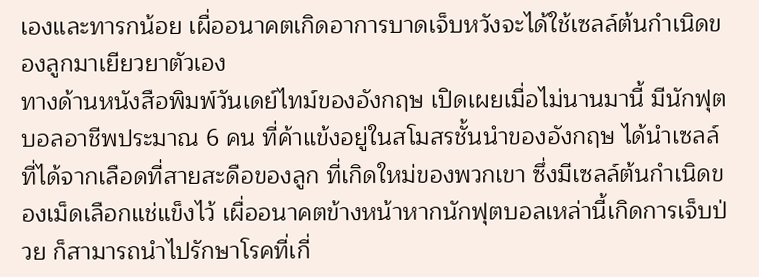เองและทารกน้อย เผื่ออนาคตเกิดอาการบาดเจ็บหวังจะได้ใช้เซลล์ต้นกำเนิดของลูกมาเยียวยาตัวเอง
ทางด้านหนังสือพิมพ์วันเดย์ไทม์ของอังกฤษ เปิดเผยเมื่อไม่นานมานี้ มีนักฟุตบอลอาชีพประมาณ 6 คน ที่ค้าแข้งอยู่ในสโมสรชั้นนำของอังกฤษ ได้นำเซลล์ที่ได้จากเลือดที่สายสะดือของลูก ที่เกิดใหม่ของพวกเขา ซึ่งมีเซลล์ต้นกำเนิดของเม็ดเลือกแช่แข็งไว้ เผื่ออนาคตข้างหน้าหากนักฟุตบอลเหล่านี้เกิดการเจ็บป่วย ก็สามารถนำไปรักษาโรคที่เกี่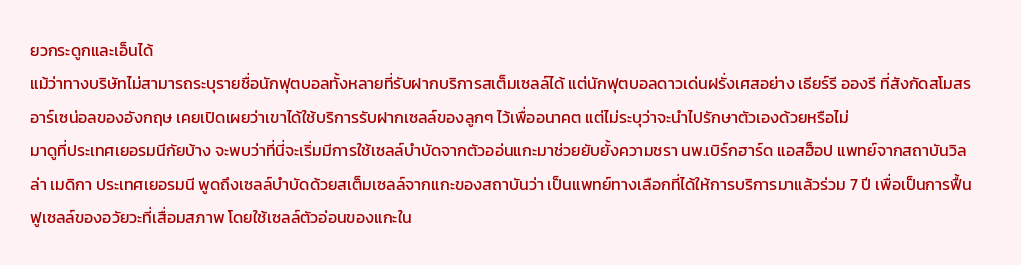ยวกระดูกและเอ็นได้
แม้ว่าทางบริษัทไม่สามารถระบุรายชื่อนักฟุตบอลทั้งหลายที่รับฝากบริการสเต็มเซลล์ได้ แต่นักฟุตบอลดาวเด่นฝรั่งเศสอย่าง เธียร์รี อองรี ที่สังกัดสโมสรอาร์เซน่อลของอังกฤษ เคยเปิดเผยว่าเขาได้ใช้บริการรับฝากเซลล์ของลูกๆ ไว้เพื่ออนาคต แต่ไม่ระบุว่าจะนำไปรักษาตัวเองด้วยหรือไม่
มาดูที่ประเทศเยอรมนีกัยบ้าง จะพบว่าที่นี่จะเริ่มมีการใช้เซลล์บำบัดจากตัวออ่นแกะมาช่วยยับยั้งความชรา นพ.เบิร์กฮาร์ด แอสฮ็อป แพทย์จากสถาบันวิลล่า เมดิกา ประเทศเยอรมนี พูดถึงเซลล์บำบัดด้วยสเต็มเซลล์จากแกะของสถาบันว่า เป็นแพทย์ทางเลือกที่ได้ให้การบริการมาแล้วร่วม 7 ปี เพื่อเป็นการฟื้นฟูเซลล์ของอวัยวะที่เสื่อมสภาพ โดยใช้เซลล์ตัวอ่อนของแกะใน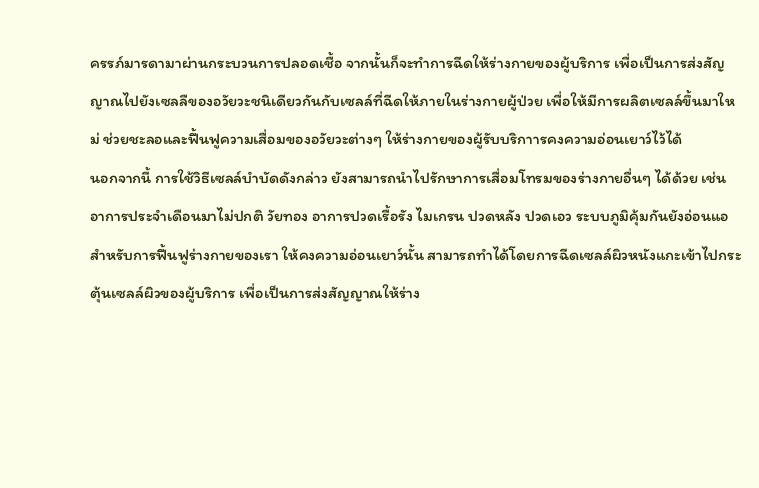ครรภ์มารดามาผ่านกระบวนการปลอดเชื้อ จากนั้นก็จะทำการฉีดให้ร่างกายของผู้บริการ เพื่อเป็นการส่งสัญญาณไปยังเซลลืของอวัยวะชนิเดียวกันกับเซลล์ที่ฉีดให้ภายในร่างกายผู้ป่วย เพื่อให้มีการผลิตเซลล์ขึ้นมาใหม่ ช่วยชะลอและฟื้นฟูความเสื่อมของอวัยวะต่างๆ ให้ร่างกายของผู้รับบริกาารคงความอ่อนเยาว์ไว้ได้
นอกจากนี้ การใช้วิธีเซลล์บำบัดดังกล่าว ยังสามารถนำไปรักษาการเสื่อมโทรมของร่างกายอื่นๆ ได้ด้วย เช่น อาการประจำเดือนมาไม่ปกติ วัยทอง อาการปวดเรื้อรัง ไมเกรน ปวดหลัง ปวดเอว ระบบภูมิคุ้มกันยังอ่อนแอ สำหรับการฟื้นฟูร่างกายของเรา ให้คงความอ่อนเยาว์นั้น สามารถทำได้โดยการฉีดเซลล์ผิวหนังแกะเข้าไปกระตุ้นเซลล์ผิวของผู้บริการ เพื่อเป็นการส่งสัญญาณให้ร่าง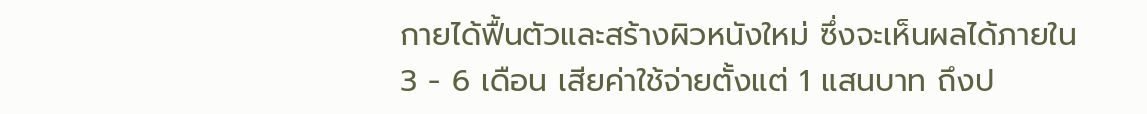กายได้ฟื้นตัวและสร้างผิวหนังใหม่ ซึ่งจะเห็นผลได้ภายใน 3 - 6 เดือน เสียค่าใช้จ่ายตั้งแต่ 1 แสนบาท ถึงป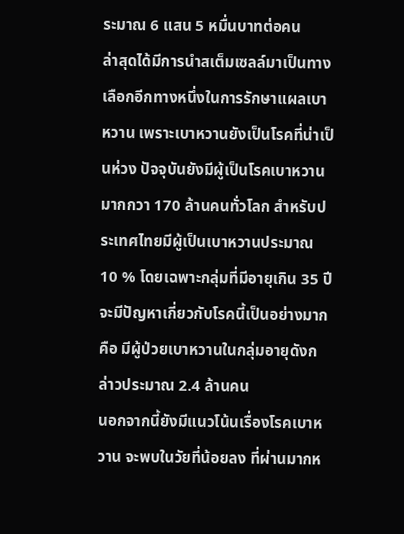ระมาณ 6 แสน 5 หมื่นบาทต่อคน
ล่าสุดได้มีการนำสเต็มเซลล์มาเป็นทางเลือกอีกทางหนึ่งในการรักษาแผลเบาหวาน เพราะเบาหวานยังเป็นโรคที่น่าเป็นห่วง ปัจจุบันยังมีผู้เป็นโรคเบาหวานมากกวา 170 ล้านคนทั่วโลก สำหรับประเทศไทยมีผู้เป็นเบาหวานประมาณ 10 % โดยเฉพาะกลุ่มที่มีอายุเกิน 35 ปี จะมีปัญหาเกี่ยวกับโรคนี้เป็นอย่างมาก คือ มีผู้ป่วยเบาหวานในกลุ่มอายุดังกล่าวประมาณ 2.4 ล้านคน
นอกจากนี้ยังมีแนวโน้นเรื่องโรคเบาหวาน จะพบในวัยที่น้อยลง ที่ผ่านมากห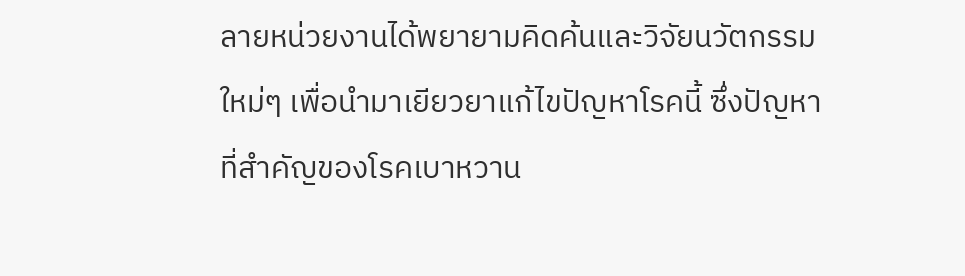ลายหน่วยงานได้พยายามคิดค้นและวิจัยนวัตกรรมใหม่ๆ เพื่อนำมาเยียวยาแก้ไขปัญหาโรคนี้ ซึ่งปัญหาที่สำคัญของโรคเบาหวาน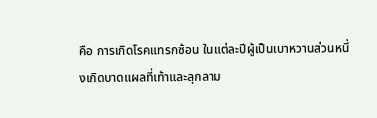คือ การเกิดโรคแทรกซ้อน ในแต่ละปีผู้เป็นเบาหวานส่วนหนึ่งเกิดบาดแผลที่เท้าและลุกลาม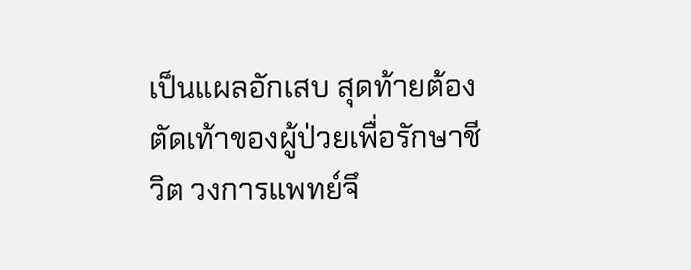เป็นแผลอักเสบ สุดท้ายต้องตัดเท้าของผู้ป่วยเพื่อรักษาชีวิต วงการแพทย์จึ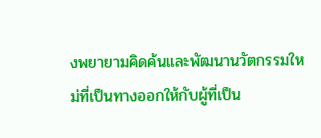งพยายามคิดค้นและพัฒนานวัตกรรมใหม่ที่เป็นทางออกให้กับผู้ที่เป็น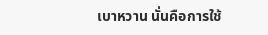เบาหวาน นั่นคือการใช้